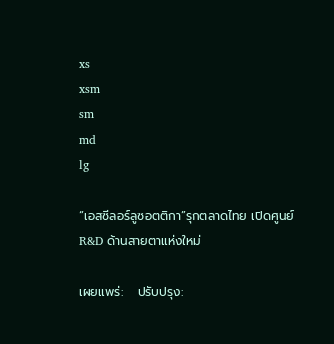xs
xsm
sm
md
lg

“เอสซีลอร์ลูซอตติกา”รุกตลาดไทย เปิดศูนย์ R&D ด้านสายตาแห่งใหม่

เผยแพร่:   ปรับปรุง: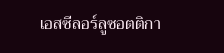เอสซีลอร์ลูซอตติกา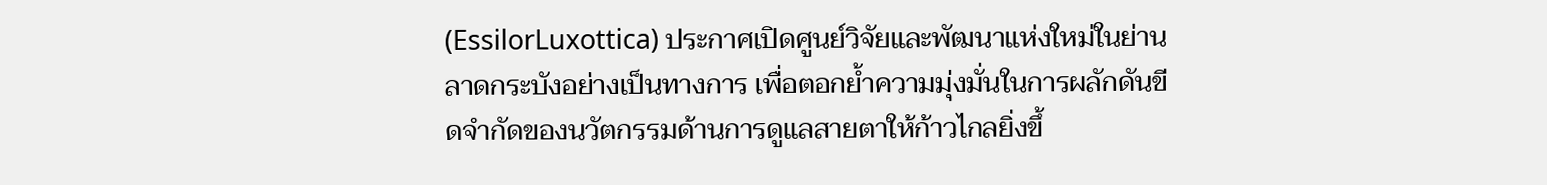(EssilorLuxottica) ประกาศเปิดศูนย์วิจัยและพัฒนาแห่งใหม่ในย่านลาดกระบังอย่างเป็นทางการ เพื่อตอกย้ำความมุ่งมั่นในการผลักดันขีดจำกัดของนวัตกรรมด้านการดูแลสายตาให้ก้าวไกลยิ่งขึ้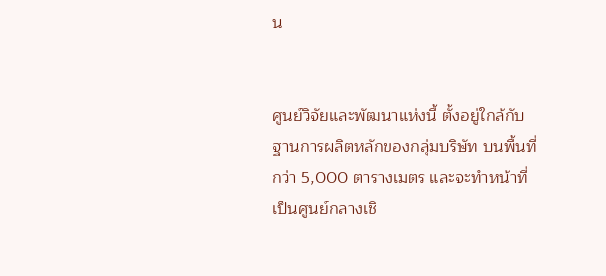น


ศูนย์วิจัยและพัฒนาแห่งนี้ ตั้งอยู่ใกล้กับฐานการผลิตหลักของกลุ่มบริษัท บนพื้นที่กว่า 5,000 ตารางเมตร และจะทำหน้าที่เป็นศูนย์กลางเชิ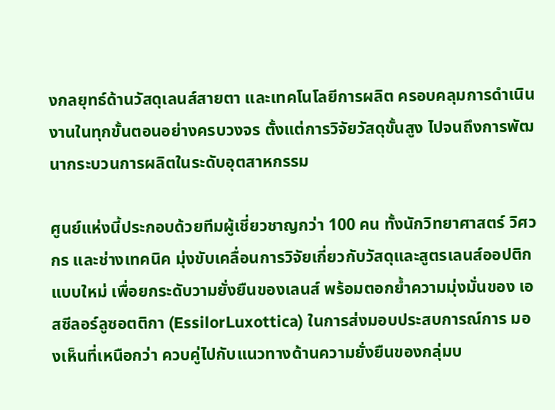งกลยุทธ์ด้านวัสดุเลนส์สายตา และเทคโนโลยีการผลิต ครอบคลุมการดำเนินงานในทุกขั้นตอนอย่างครบวงจร ตั้งแต่การวิจัยวัสดุขั้นสูง ไปจนถึงการพัฒนากระบวนการผลิตในระดับอุตสาหกรรม

ศูนย์แห่งนี้ประกอบด้วยทีมผู้เชี่ยวชาญกว่า 100 คน ทั้งนักวิทยาศาสตร์ วิศวกร และช่างเทคนิค มุ่งขับเคลื่อนการวิจัยเกี่ยวกับวัสดุและสูตรเลนส์ออปติกแบบใหม่ เพื่อยกระดับวามยั่งยืนของเลนส์ พร้อมตอกย้ำความมุ่งมั่นของ เอสซีลอร์ลูซอตติกา (EssilorLuxottica) ในการส่งมอบประสบการณ์การ มองเห็นที่เหนือกว่า ควบคู่ไปกับแนวทางด้านความยั่งยืนของกลุ่มบ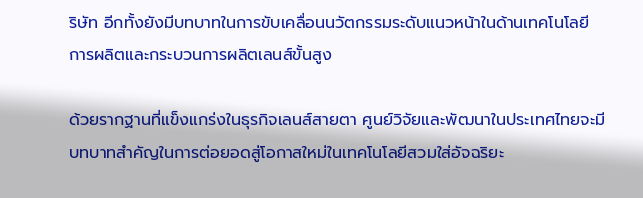ริษัท อีกทั้งยังมีบทบาทในการขับเคลื่อนนวัตกรรมระดับแนวหน้าในด้านเทคโนโลยีการผลิตและกระบวนการผลิตเลนส์ขั้นสูง

ด้วยรากฐานที่แข็งแกร่งในธุรกิจเลนส์สายตา ศูนย์วิจัยและพัฒนาในประเทศไทยจะมีบทบาทสำคัญในการต่อยอดสู่โอกาสใหม่ในเทคโนโลยีสวมใส่อัจฉริยะ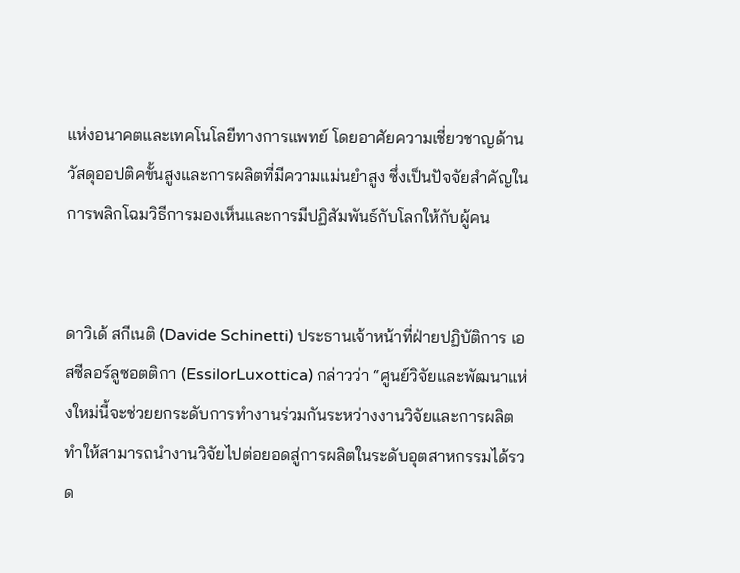แห่งอนาคตและเทคโนโลยีทางการแพทย์ โดยอาศัยความเชี่ยวชาญด้านวัสดุออปติคขั้นสูงและการผลิตที่มีความแม่นยำสูง ซึ่งเป็นปัจจัยสำคัญในการพลิกโฉมวิธีการมองเห็นและการมีปฏิสัมพันธ์กับโลกให้กับผู้คน


ดาวิเด้ สกีเนติ (Davide Schinetti) ประธานเจ้าหน้าที่ฝ่ายปฏิบัติการ เอสซีลอร์ลูซอตติกา (EssilorLuxottica) กล่าวว่า “ศูนย์วิจัยและพัฒนาแห่งใหม่นี้จะช่วยยกระดับการทำงานร่วมกันระหว่างงานวิจัยและการผลิต ทำให้สามารถนำงานวิจัยไปต่อยอดสู่การผลิตในระดับอุตสาหกรรมได้รวด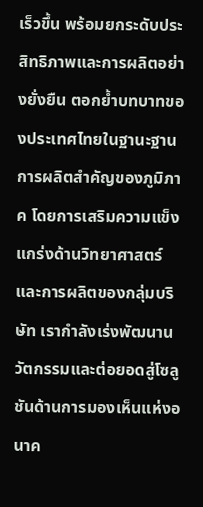เร็วขึ้น พร้อมยกระดับประสิทธิภาพและการผลิตอย่างยั่งยืน ตอกย้ำบทบาทของประเทศไทยในฐานะฐานการผลิตสำคัญของภูมิภาค โดยการเสริมความแข็งแกร่งด้านวิทยาศาสตร์และการผลิตของกลุ่มบริษัท เรากำลังเร่งพัฒนานวัตกรรมและต่อยอดสู่โซลูชันด้านการมองเห็นแห่งอนาค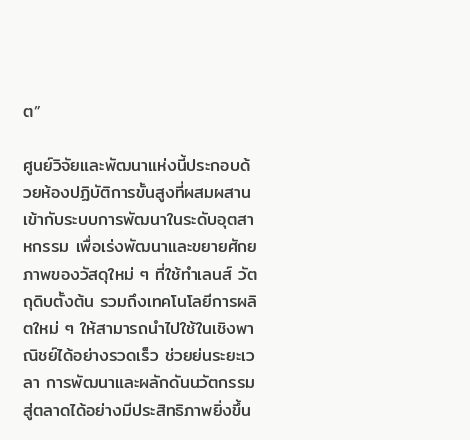ต”

ศูนย์วิจัยและพัฒนาแห่งนี้ประกอบด้วยห้องปฏิบัติการขั้นสูงที่ผสมผสานเข้ากับระบบการพัฒนาในระดับอุตสาหกรรม เพื่อเร่งพัฒนาและขยายศักยภาพของวัสดุใหม่ ๆ ที่ใช้ทำเลนส์ วัตถุดิบตั้งต้น รวมถึงเทคโนโลยีการผลิตใหม่ ๆ ให้สามารถนำไปใช้ในเชิงพาณิชย์ได้อย่างรวดเร็ว ช่วยย่นระยะเวลา การพัฒนาและผลักดันนวัตกรรมสู่ตลาดได้อย่างมีประสิทธิภาพยิ่งขึ้น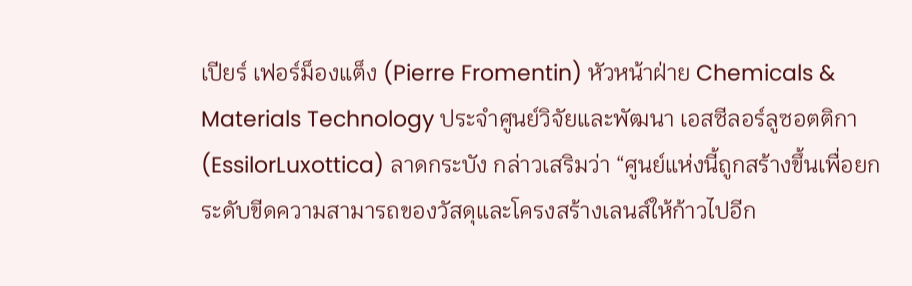เปียร์ เฟอร์ม็องแต็ง (Pierre Fromentin) หัวหน้าฝ่าย Chemicals & Materials Technology ประจำศูนย์วิจัยและพัฒนา เอสซีลอร์ลูซอตติกา (EssilorLuxottica) ลาดกระบัง กล่าวเสริมว่า “ศูนย์แห่งนี้ถูกสร้างขึ้นเพื่อยกระดับขีดความสามารถของวัสดุและโครงสร้างเลนส์ให้ก้าวไปอีก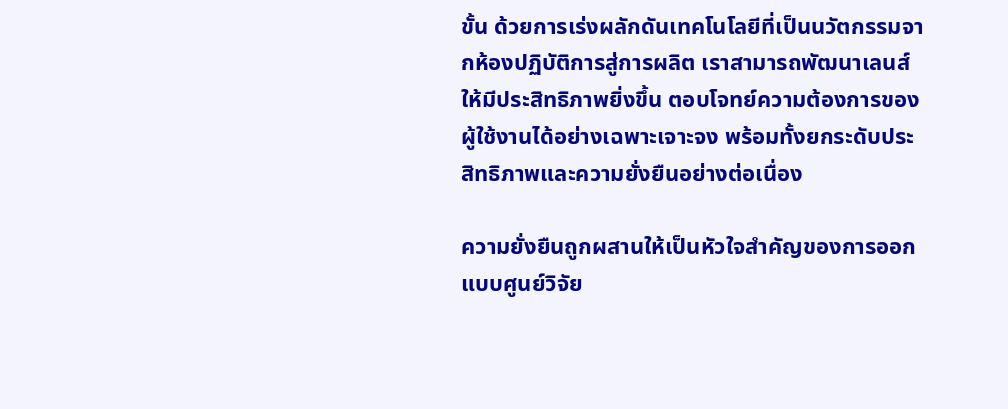ขั้น ด้วยการเร่งผลักดันเทคโนโลยีที่เป็นนวัตกรรมจากห้องปฏิบัติการสู่การผลิต เราสามารถพัฒนาเลนส์ให้มีประสิทธิภาพยิ่งขึ้น ตอบโจทย์ความต้องการของผู้ใช้งานได้อย่างเฉพาะเจาะจง พร้อมทั้งยกระดับประสิทธิภาพและความยั่งยืนอย่างต่อเนื่อง

ความยั่งยืนถูกผสานให้เป็นหัวใจสำคัญของการออกแบบศูนย์วิจัย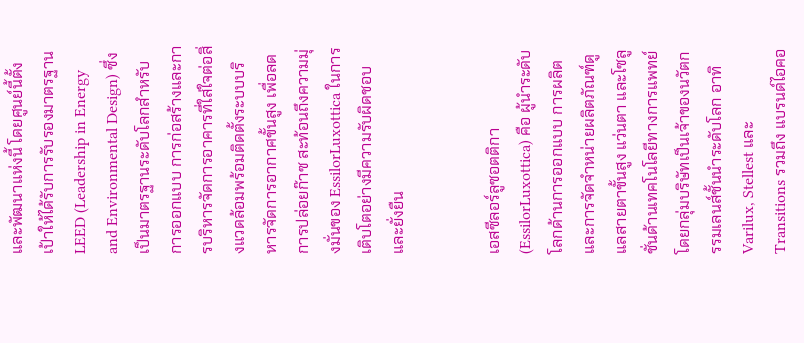และพัฒนาแห่งนี้ โดยศูนย์นี้ตั้งเป้าให้ได้รับการรับรองมาตรฐาน LEED (Leadership in Energy and Environmental Design) ซึ่งเป็นมาตรฐานระดับโลกสำหรับการออกแบบ การก่อสร้างและการบริหารจัดการอาคารที่ใส่ใจต่อสิ่งแวดล้อมพร้อมติดตั้งระบบบริหารจัดการอากาศขั้นสูง เพื่อลดการปล่อยก๊าซ สะท้อนถึงความมุ่งมั่นของ EssilorLuxottica ในการเติบโตอย่างมีความรับผิดชอบและยั่งยืน


เอสซีลอร์ลูซอตติกา (EssilorLuxottica) คือ ผู้นำระดับโลกด้านการออกแบบ การผลิต และการจัดจำหน่ายผลิตภัณฑ์ดูแลสายตาขั้นสูง แว่นตา และโซลูชั่นด้านเทคโนโลยีทางการแพทย์ โดยกลุ่มบริษัทเป็นเจ้าของนวัตกรรมเลนส์ชั้นนำระดับโลก อาทิ Varilux, Stellest และ Transitions รวมถึง แบรนด์ไอคอ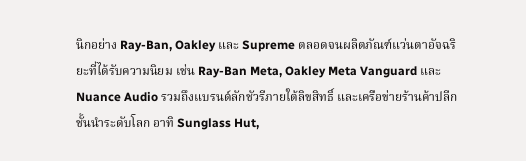นิกอย่าง Ray-Ban, Oakley และ Supreme ตลอดจนผลิตภัณฑ์แว่นตาอัจฉริยะที่ได้รับความนิยม เช่น Ray-Ban Meta, Oakley Meta Vanguard และ Nuance Audio รวมถึงแบรนด์ลักชัวรีภายใต้ลิขสิทธิ์ และเครือข่ายร้านค้าปลีกชั้นนำระดับโลก อาทิ Sunglass Hut,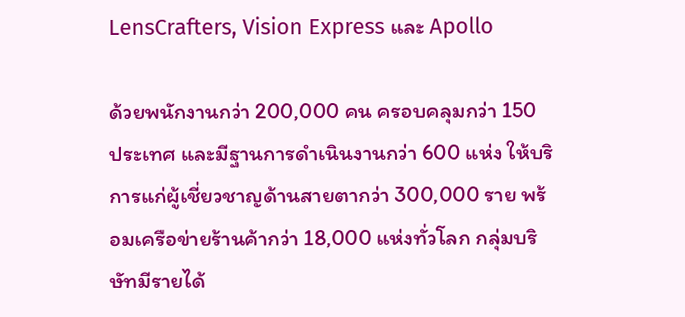LensCrafters, Vision Express และ Apollo

ด้วยพนักงานกว่า 200,000 คน ครอบคลุมกว่า 150 ประเทศ และมีฐานการดำเนินงานกว่า 600 แห่ง ให้บริการแก่ผู้เชี่ยวชาญด้านสายตากว่า 300,000 ราย พร้อมเครือข่ายร้านค้ากว่า 18,000 แห่งทั่วโลก กลุ่มบริษัทมีรายได้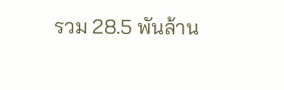รวม 28.5 พันล้าน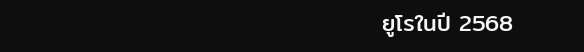ยูโรในปี 2568